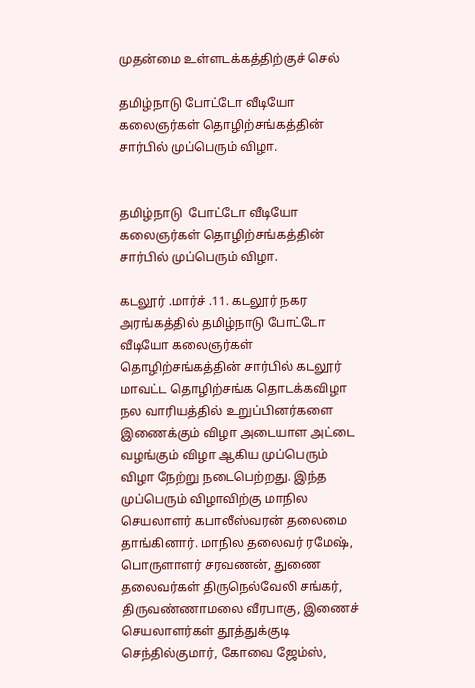முதன்மை உள்ளடக்கத்திற்குச் செல்

தமிழ்நாடு போட்டோ வீடியோ கலைஞர்கள் தொழிற்சங்கத்தின் சார்பில் முப்பெரும் விழா.


தமிழ்நாடு  போட்டோ வீடியோ கலைஞர்கள் தொழிற்சங்கத்தின் சார்பில் முப்பெரும் விழா.

கடலூர் .மார்ச் .11. கடலூர் நகர அரங்கத்தில் தமிழ்நாடு போட்டோ வீடியோ கலைஞர்கள் தொழிற்சங்கத்தின் சார்பில் கடலூர் மாவட்ட தொழிற்சங்க தொடக்கவிழா நல வாரியத்தில் உறுப்பினர்களை இணைக்கும் விழா அடையாள அட்டை வழங்கும் விழா ஆகிய முப்பெரும் விழா நேற்று நடைபெற்றது. இந்த முப்பெரும் விழாவிற்கு மாநில செயலாளர் கபாலீஸ்வரன் தலைமை தாங்கினார். மாநில தலைவர் ரமேஷ், பொருளாளர் சரவணன், துணை தலைவர்கள் திருநெல்வேலி சங்கர், திருவண்ணாமலை வீரபாகு, இணைச் செயலாளர்கள் தூத்துக்குடி செந்தில்குமார், கோவை ஜேம்ஸ்,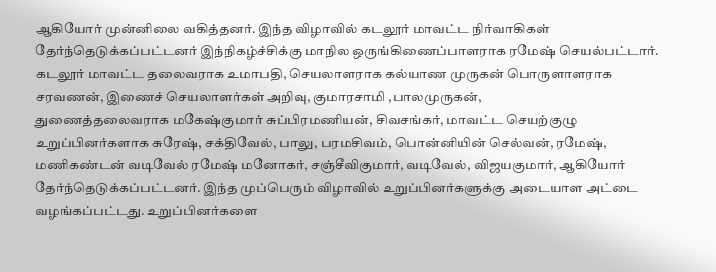ஆகியோர் முன்னிலை வகித்தனர். இந்த விழாவில் கடலூர் மாவட்ட நிர்வாகிகள் தேர்ந்தெடுக்கப்பட்டனர் இந்நிகழ்ச்சிக்கு மாநில ஒருங்கிணைப்பாளராக ரமேஷ் செயல்பட்டார். கடலூர் மாவட்ட தலைவராக உமாபதி, செயலாளராக கல்யாண முருகன் பொருளாளராக சரவணன், இணைச் செயலாளர்கள் அறிவு, குமாரசாமி ,பாலமுருகன்,
துணைத்தலைவராக மகேஷ்குமார் சுப்பிரமணியன், சிவசங்கர், மாவட்ட செயற்குழு உறுப்பினர்களாக சுரேஷ், சக்திவேல், பாலு, பரமசிவம், பொன்னியின் செல்வன், ரமேஷ், மணிகண்டன் வடிவேல் ரமேஷ் மனோகர், சஞ்சீவிகுமார், வடிவேல், விஜயகுமார், ஆகியோர் தேர்ந்தெடுக்கப்பட்டனர். இந்த முப்பெரும் விழாவில் உறுப்பினர்களுக்கு அடையாள அட்டை வழங்கப்பட்டது. உறுப்பினர்களை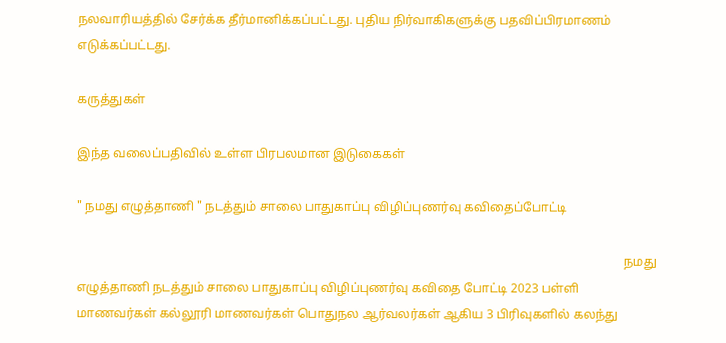நலவாரியத்தில் சேர்க்க தீர்மானிக்கப்பட்டது. புதிய நிர்வாகிகளுக்கு பதவிப்பிரமாணம் எடுக்கப்பட்டது.

கருத்துகள்

இந்த வலைப்பதிவில் உள்ள பிரபலமான இடுகைகள்

" நமது எழுத்தாணி " நடத்தும் சாலை பாதுகாப்பு விழிப்புணர்வு கவிதைப்போட்டி

                                                                                                                                                                               நமது எழுத்தாணி நடத்தும் சாலை பாதுகாப்பு விழிப்புணர்வு கவிதை போட்டி 2023 பள்ளி மாணவர்கள் கல்லூரி மாணவர்கள் பொதுநல ஆர்வலர்கள் ஆகிய 3 பிரிவுகளில் கலந்து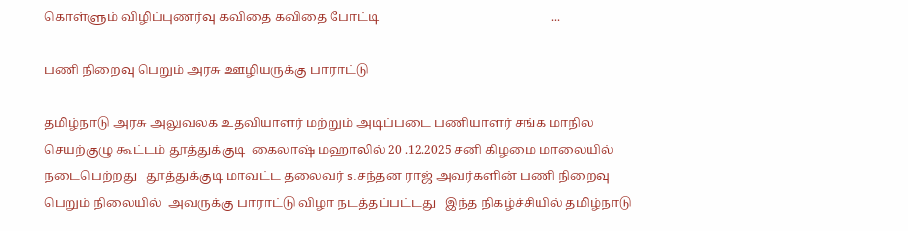கொள்ளும் விழிப்புணர்வு கவிதை கவிதை போட்டி                                                       ...

பணி நிறைவு பெறும் அரசு ஊழியருக்கு பாராட்டு

தமிழ்நாடு அரசு அலுவலக உதவியாளர் மற்றும் அடிப்படை பணியாளர் சங்க மாநில செயற்குழு கூட்டம் தூத்துக்குடி  கைலாஷ் மஹாலில் 20 .12.2025 சனி கிழமை மாலையில்  நடைபெற்றது   தூத்துக்குடி மாவட்ட தலைவர் s.சந்தன ராஜ் அவர்களின் பணி நிறைவு பெறும் நிலையில்  அவருக்கு பாராட்டு விழா நடத்தப்பட்டது   இந்த நிகழ்ச்சியில் தமிழ்நாடு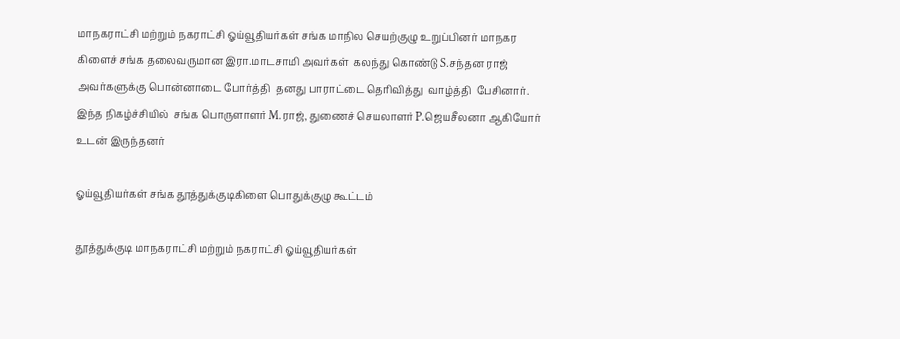மாநகராட்சி மற்றும் நகராட்சி ஓய்வூதியர்கள் சங்க மாநில செயற்குழு உறுப்பினர் மாநகர கிளைச் சங்க தலைவருமான இரா.மாடசாமி அவர்கள்  கலந்து கொண்டு S.சந்தன ராஜ் அவர்களுக்கு பொன்னாடை போர்த்தி  தனது பாராட்டை தெரிவித்து  வாழ்த்தி  பேசினார்.  இந்த நிகழ்ச்சியில்  சங்க பொருளாளர் M.ராஜ், துணைச் செயலாளர் P.ஜெயசீலனா ஆகியோர் உடன் இருந்தனர்

ஓய்வூதியர்கள் சங்க தூத்துக்குடிகிளை பொதுக்குழு கூட்டம்

தூத்துக்குடி மாநகராட்சி மற்றும் நகராட்சி ஓய்வூதியர்கள்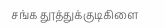சங்க தூத்துக்குடிகிளை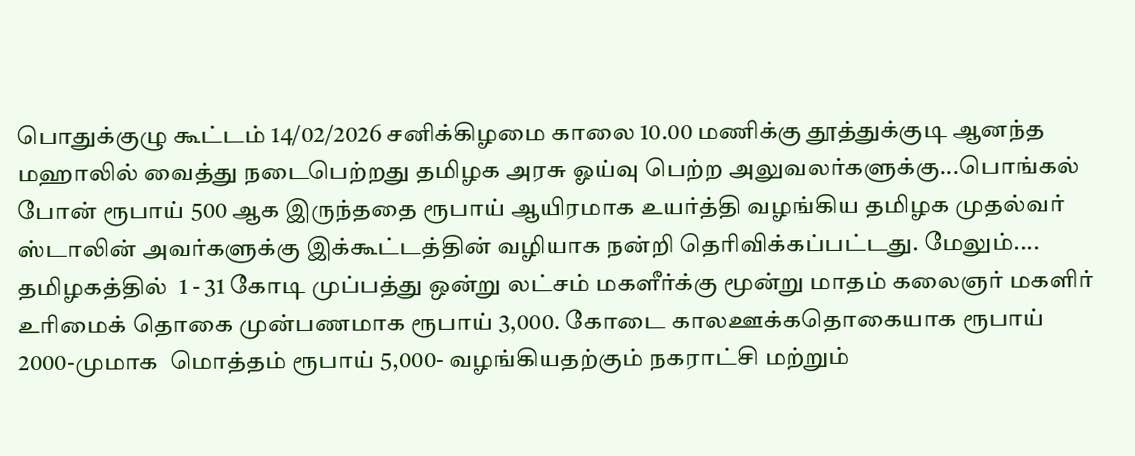பொதுக்குழு கூட்டம் 14/02/2026 சனிக்கிழமை காலை 10.00 மணிக்கு தூத்துக்குடி ஆனந்த மஹாலில் வைத்து நடைபெற்றது தமிழக அரசு ஓய்வு பெற்ற அலுவலர்களுக்கு...பொங்கல் போன் ரூபாய் 500 ஆக இருந்ததை ரூபாய் ஆயிரமாக உயர்த்தி வழங்கிய தமிழக முதல்வர் ஸ்டாலின் அவர்களுக்கு இக்கூட்டத்தின் வழியாக நன்றி தெரிவிக்கப்பட்டது. மேலும்.... தமிழகத்தில்  1 - 31 கோடி முப்பத்து ஒன்று லட்சம் மகளீர்க்கு மூன்று மாதம் கலைஞர் மகளிர் உரிமைக் தொகை முன்பணமாக ரூபாய் 3,000. கோடை காலஊக்கதொகையாக ரூபாய் 2000-முமாக  மொத்தம் ரூபாய் 5,000- வழங்கியதற்கும் நகராட்சி மற்றும்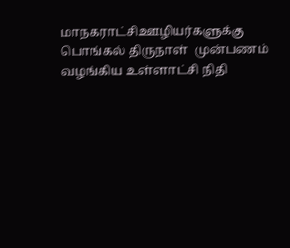மாநகராட்சிஊழியர்களுக்கு  பொங்கல் திருநாள்  முன்பணம் வழங்கிய உள்ளாட்சி நிதி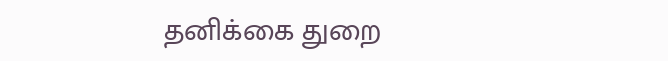தனிக்கை துறை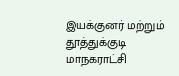இயக்குனர் மற்றும் தூத்துக்குடி மாநகராட்சி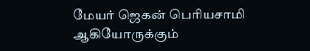மேயர் ஜெகன் பெரியசாமி ஆகியோருக்கும்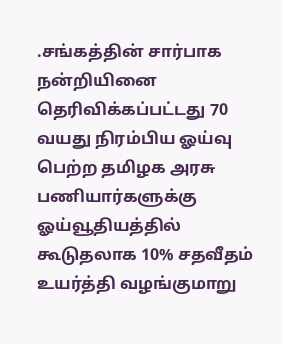.சங்கத்தின் சார்பாக நன்றியினை தெரிவிக்கப்பட்டது 70 வயது நிரம்பிய ஓய்வு பெற்ற தமிழக அரசு பணியார்களுக்கு ஓய்வூதியத்தில் கூடுதலாக 10% சதவீதம்  உயர்த்தி வழங்குமாறு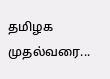தமிழக முதல்வரை...